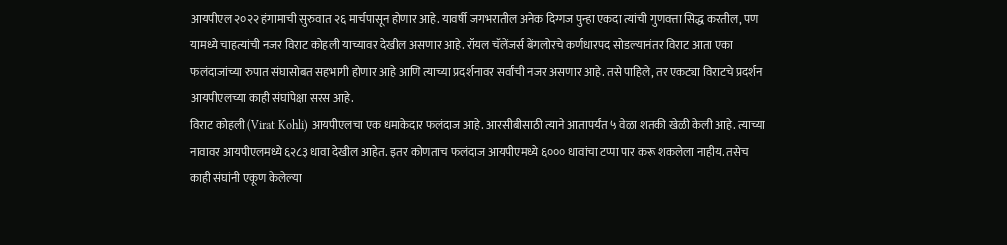आयपीएल २०२२ हंगामाची सुरुवात २६ मार्चपासून होणार आहे. यावर्षी जगभरातील अनेक दिग्गज पुन्हा एकदा त्यांची गुणवत्ता सिद्ध करतील, पण यामध्ये चाहत्यांची नजर विराट कोहली याच्यावर देखील असणार आहे. रॉयल चॅलेंजर्स बेंगलोरचे कर्णधारपद सोडल्यानंतर विराट आता एका फलंदाजांच्या रुपात संघासोबत सहभागी होणार आहे आणि त्याच्या प्रदर्शनावर सर्वांची नजर असणार आहे. तसे पाहिले, तर एकट्या विराटचे प्रदर्शन आयपीएलच्या काही संघांपेक्षा सरस आहे.
विराट कोहली (Virat Kohli) आयपीएलचा एक धमाकेदार फलंदाज आहे. आरसीबीसाठी त्याने आतापर्यंत ५ वेळा शतकी खेळी केली आहे. त्याच्या नावावर आयपीएलमध्ये ६२८३ धावा देखील आहेत. इतर कोणताच फलंदाज आयपीएमध्ये ६००० धावांचा टप्पा पार करू शकलेला नाहीय. तसेच काही संघांनी एकूण केलेल्या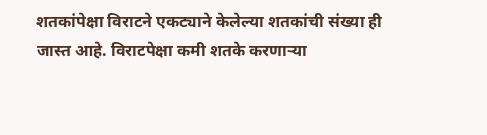शतकांपेक्षा विराटने एकट्याने केलेल्या शतकांची संख्या ही जास्त आहे. विराटपेक्षा कमी शतके करणाऱ्या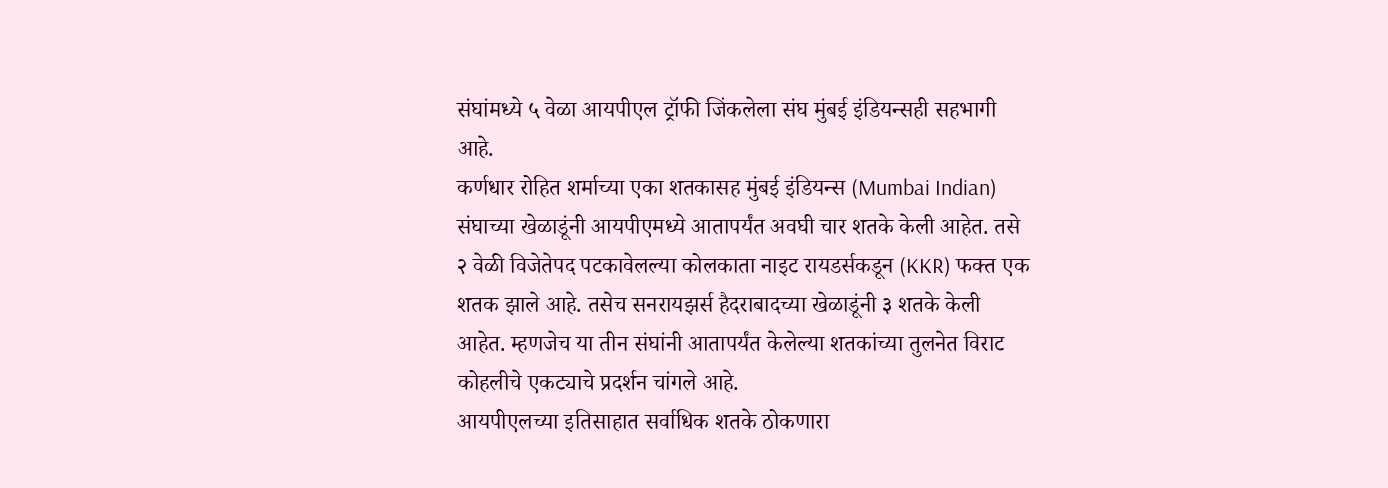संघांमध्ये ५ वेळा आयपीएल ट्रॉफी जिंकलेला संघ मुंबई इंडियन्सही सहभागी आहे.
कर्णधार रोहित शर्माच्या एका शतकासह मुंबई इंडियन्स (Mumbai Indian) संघाच्या खेळाडूंनी आयपीएमध्ये आतापर्यंत अवघी चार शतके केली आहेत. तसे २ वेळी विजेतेपद पटकावेलल्या कोलकाता नाइट रायडर्सकडून (KKR) फक्त एक शतक झाले आहे. तसेच सनरायझर्स हैदराबादच्या खेळाडूंनी ३ शतके केली आहेत. म्हणजेच या तीन संघांनी आतापर्यंत केलेल्या शतकांच्या तुलनेत विराट कोहलीचे एकट्याचे प्रदर्शन चांगले आहे.
आयपीएलच्या इतिसाहात सर्वाधिक शतके ठोकणारा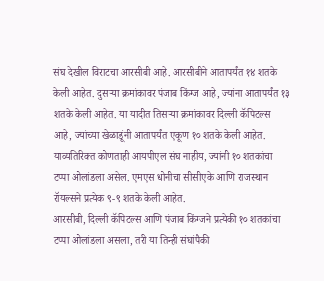संघ देखील विराटचा आरसीबी आहे. आरसीबीने आतापर्यंत १४ शतके केली आहेत. दुसऱ्या क्रमांकावर पंजाब किंग्ज आहे, ज्यांना आतापर्यंत १३ शतके केली आहेत. या यादीत तिसऱ्या क्रमांकावर दिल्ली कॅपिटल्स आहे, ज्यांच्या खेळाडूंनी आतापर्यंत एकूण १० शतके केली आहेत. याव्यतिरिक्त कोणताही आयपीएल संघ नाहीय, ज्यांनी १० शतकांचा टप्पा ओलांडला असेल. एमएस धोनीचा सीसीएके आणि राजस्थान रॉयल्सने प्रत्येक ९-९ शतके केली आहेत.
आरसीबी, दिल्ली कॅपिटल्स आणि पंजाब किंग्जने प्रत्येकी १० शतकांचा टप्पा ओलांडला असला, तरी या तिन्ही संघांपैकी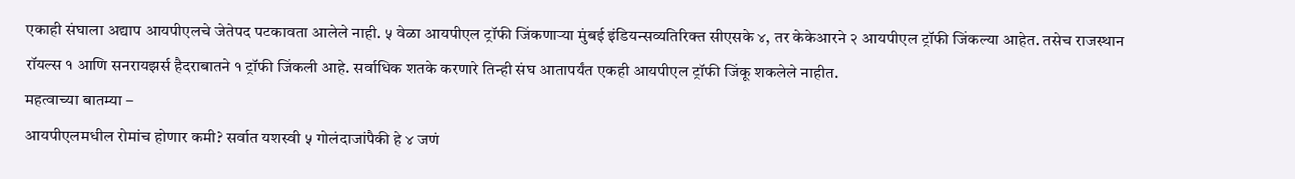एकाही संघाला अद्याप आयपीएलचे जेतेपद पटकावता आलेले नाही. ५ वेळा आयपीएल ट्रॉफी जिंकणाऱ्या मुंबई इंडियन्सव्यतिरिक्त सीएसके ४, तर केकेआरने २ आयपीएल ट्रॉफी जिंकल्या आहेत. तसेच राजस्थान रॉयल्स १ आणि सनरायझर्स हैदराबातने १ ट्रॉफी जिंकली आहे. सर्वाधिक शतके करणारे तिन्ही संघ आतापर्यंत एकही आयपीएल ट्रॉफी जिंकू शकलेले नाहीत.
महत्वाच्या बातम्या –
आयपीएलमधील रोमांच होणार कमी? सर्वात यशस्वी ५ गोलंदाजांपैकी हे ४ जणं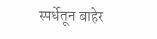स्पर्धेतून बाहेर